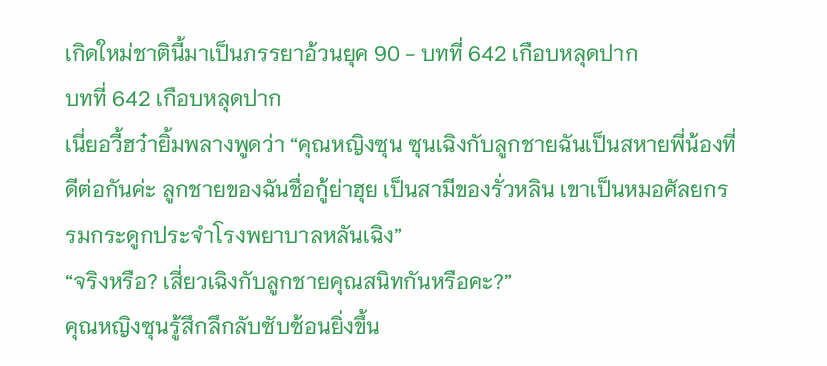เกิดใหม่ชาตินี้มาเป็นภรรยาอ้วนยุค 90 - บทที่ 642 เกือบหลุดปาก
บทที่ 642 เกือบหลุดปาก
เนี่ยอวี้ฮว๋ายิ้มพลางพูดว่า “คุณหญิงซุน ซุนเฉิงกับลูกชายฉันเป็นสหายพี่น้องที่ดีต่อกันค่ะ ลูกชายของฉันชื่อกู้ย่าฮุย เป็นสามีของรั่วหลิน เขาเป็นหมอศัลยกรรมกระดูกประจำโรงพยาบาลหลันเฉิง”
“จริงหรือ? เสี่ยวเฉิงกับลูกชายคุณสนิทกันหรือคะ?”
คุณหญิงซุนรู้สึกลึกลับซับซ้อนยิ่งขึ้น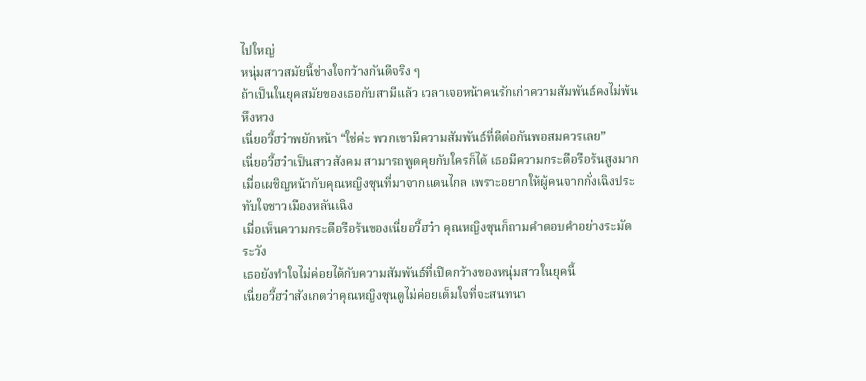ไปใหญ่
หนุ่มสาวสมัยนี้ช่างใจกว้างกันดีจริง ๆ
ถ้าเป็นในยุคสมัยของเธอกับสามีแล้ว เวลาเจอหน้าคนรักเก่าความสัมพันธ์คงไม่พ้นหึงหวง
เนี่ยอวี้ฮว๋าพยักหน้า “ใช่ค่ะ พวกเขามีความสัมพันธ์ที่ดีต่อกันพอสมควรเลย”
เนี่ยอวี้ฮว๋าเป็นสาวสังคม สามารถพูดคุยกับใครก็ได้ เธอมีความกระตือรือร้นสูงมากเมื่อเผชิญหน้ากับคุณหญิงซุนที่มาจากแดนไกล เพราะอยากให้ผู้คนจากกั่งเฉิงประทับใจชาวเมืองหลันเฉิง
เมื่อเห็นความกระตือรือร้นของเนี่ยอวี้ฮว๋า คุณหญิงซุนก็ถามคำตอบคำอย่างระมัดระวัง
เธอยังทำใจไม่ค่อยได้กับความสัมพันธ์ที่เปิดกว้างของหนุ่มสาวในยุคนี้
เนี่ยอวี้ฮว๋าสังเกตว่าคุณหญิงซุนดูไม่ค่อยเต็มใจที่จะสนทนา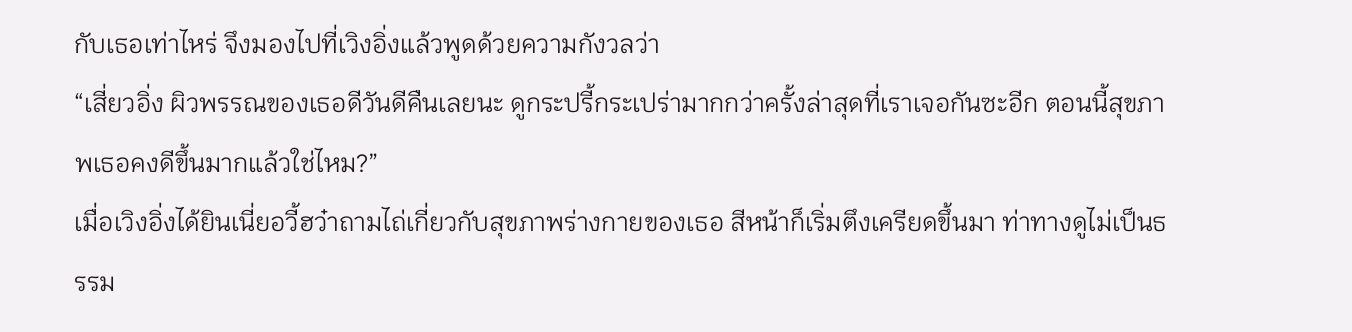กับเธอเท่าไหร่ จึงมองไปที่เวิงอิ่งแล้วพูดด้วยความกังวลว่า
“เสี่ยวอิ่ง ผิวพรรณของเธอดีวันดีคืนเลยนะ ดูกระปรี้กระเปร่ามากกว่าครั้งล่าสุดที่เราเจอกันซะอีก ตอนนี้สุขภาพเธอคงดีขึ้นมากแล้วใช่ไหม?”
เมื่อเวิงอิ่งได้ยินเนี่ยอวี้ฮว๋าถามไถ่เกี่ยวกับสุขภาพร่างกายของเธอ สีหน้าก็เริ่มตึงเครียดขึ้นมา ท่าทางดูไม่เป็นธรรม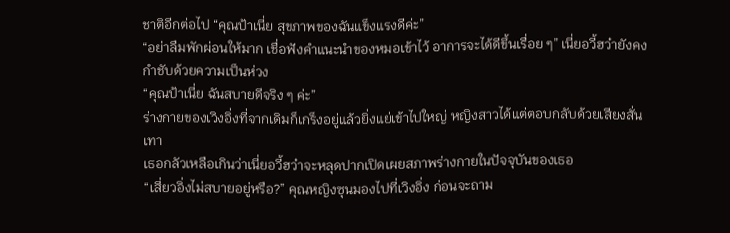ชาติอีกต่อไป “คุณป้าเนี่ย สุขภาพของฉันแข็งแรงดีค่ะ”
“อย่าลืมพักผ่อนให้มาก เชื่อฟังคำแนะนำของหมอเข้าไว้ อาการจะได้ดีขึ้นเรื่อย ๆ” เนี่ยอวี้ฮว๋ายังคงกำชับด้วยความเป็นห่วง
“คุณป้าเนี่ย ฉันสบายดีจริง ๆ ค่ะ”
ร่างกายของเวิงอิ่งที่จากเดิมก็เกร็งอยู่แล้วยิ่งแย่เข้าไปใหญ่ หญิงสาวได้แต่ตอบกลับด้วยเสียงสั่นเทา
เธอกลัวเหลือเกินว่าเนี่ยอวี้ฮว๋าจะหลุดปากเปิดเผยสภาพร่างกายในปัจจุบันของเธอ
“เสี่ยวอิ่งไม่สบายอยู่หรือ?” คุณหญิงซุนมองไปที่เวิงอิ่ง ก่อนจะถาม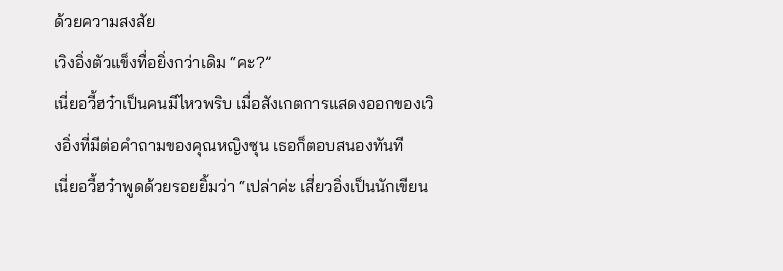ด้วยความสงสัย
เวิงอิ่งตัวแข็งทื่อยิ่งกว่าเดิม “คะ?”
เนี่ยอวี้ฮว๋าเป็นคนมีไหวพริบ เมื่อสังเกตการแสดงออกของเวิงอิ่งที่มีต่อคำถามของคุณหญิงซุน เธอก็ตอบสนองทันที
เนี่ยอวี้ฮว๋าพูดด้วยรอยยิ้มว่า “เปล่าค่ะ เสี่ยวอิ่งเป็นนักเขียน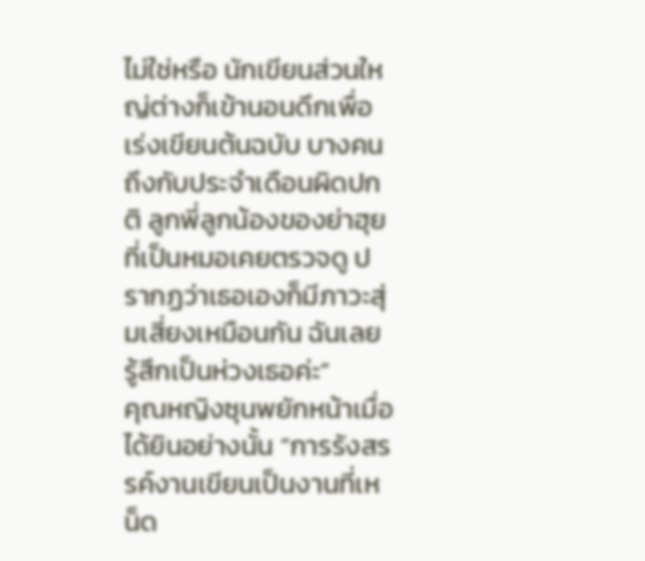ไม่ใช่หรือ นักเขียนส่วนใหญ่ต่างก็เข้านอนดึกเพื่อเร่งเขียนต้นฉบับ บางคนถึงกับประจำเดือนผิดปกติ ลูกพี่ลูกน้องของย่าฮุยที่เป็นหมอเคยตรวจดู ปรากฏว่าเธอเองก็มีภาวะสุ่มเสี่ยงเหมือนกัน ฉันเลยรู้สึกเป็นห่วงเธอค่ะ”
คุณหญิงซุนพยักหน้าเมื่อได้ยินอย่างนั้น “การรังสรรค์งานเขียนเป็นงานที่เหน็ด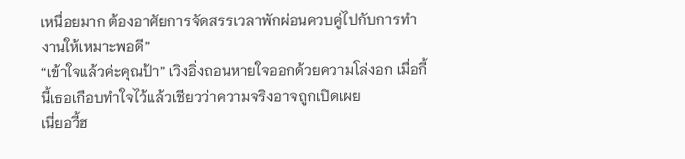เหนื่อยมาก ต้องอาศัยการจัดสรรเวลาพักผ่อนควบคู่ไปกับการทำงานให้เหมาะพอดี”
“เข้าใจแล้วค่ะคุณป้า” เวิงอิ่งถอนหายใจออกด้วยความโล่งอก เมื่อกี้นี้เธอเกือบทำใจไว้แล้วเชียวว่าความจริงอาจถูกเปิดเผย
เนี่ยอวี้ฮ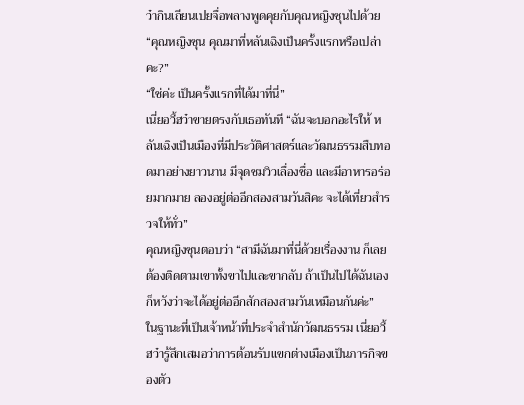ว๋ากินเถียนเปยจื่อพลางพูดคุยกับคุณหญิงซุนไปด้วย “คุณหญิงซุน คุณมาที่หลันเฉิงเป็นครั้งแรกหรือเปล่าคะ?”
“ใช่ค่ะ เป็นครั้งแรกที่ได้มาที่นี่”
เนี่ยอวี้ฮว๋าขายตรงกับเธอทันที “ฉันจะบอกอะไรให้ หลันเฉิงเป็นเมืองที่มีประวัติศาสตร์และวัฒนธรรมสืบทอดมาอย่างยาวนาน มีจุดชมวิวเลื่องชื่อ และมีอาหารอร่อยมากมาย ลองอยู่ต่ออีกสองสามวันสิคะ จะได้เที่ยวสำรวจให้ทั่ว”
คุณหญิงซุนตอบว่า “สามีฉันมาที่นี่ด้วยเรื่องงาน ก็เลยต้องติดตามเขาทั้งขาไปและขากลับ ถ้าเป็นไปได้ฉันเองก็หวังว่าจะได้อยู่ต่ออีกสักสองสามวันเหมือนกันค่ะ”
ในฐานะที่เป็นเจ้าหน้าที่ประจำสำนักวัฒนธรรม เนี่ยอวี้ฮว๋ารู้สึกเสมอว่าการต้อนรับแขกต่างเมืองเป็นภารกิจของตัว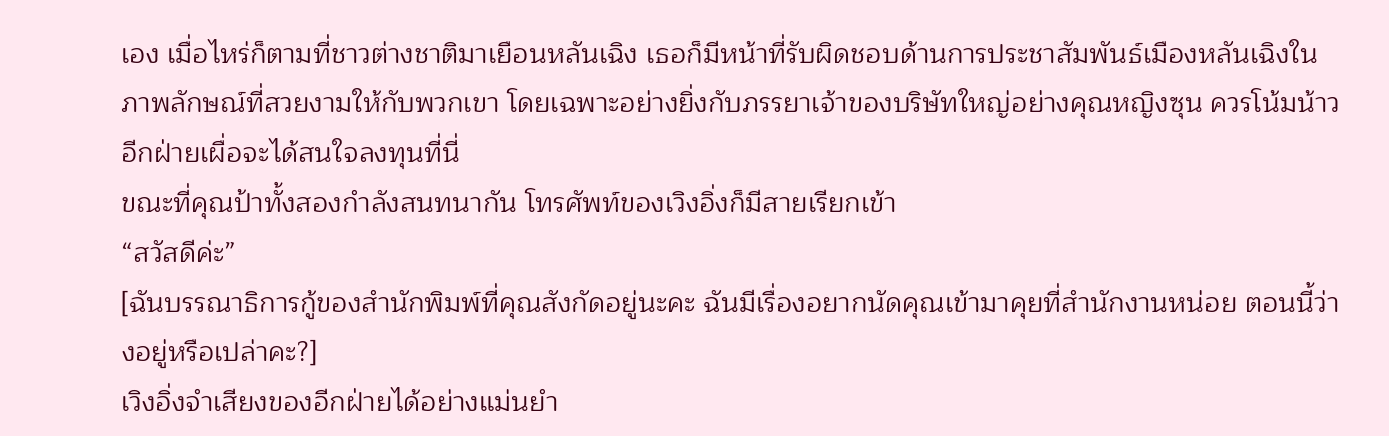เอง เมื่อไหร่ก็ตามที่ชาวต่างชาติมาเยือนหลันเฉิง เธอก็มีหน้าที่รับผิดชอบด้านการประชาสัมพันธ์เมืองหลันเฉิงในภาพลักษณ์ที่สวยงามให้กับพวกเขา โดยเฉพาะอย่างยิ่งกับภรรยาเจ้าของบริษัทใหญ่อย่างคุณหญิงซุน ควรโน้มน้าวอีกฝ่ายเผื่อจะได้สนใจลงทุนที่นี่
ขณะที่คุณป้าทั้งสองกำลังสนทนากัน โทรศัพท์ของเวิงอิ่งก็มีสายเรียกเข้า
“สวัสดีค่ะ”
[ฉันบรรณาธิการกู้ของสำนักพิมพ์ที่คุณสังกัดอยู่นะคะ ฉันมีเรื่องอยากนัดคุณเข้ามาคุยที่สำนักงานหน่อย ตอนนี้ว่างอยู่หรือเปล่าคะ?]
เวิงอิ่งจำเสียงของอีกฝ่ายได้อย่างแม่นยำ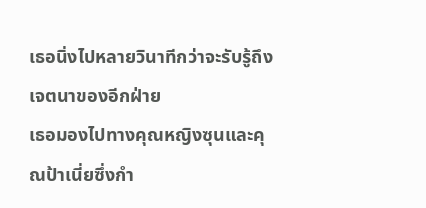เธอนิ่งไปหลายวินาทีกว่าจะรับรู้ถึงเจตนาของอีกฝ่าย
เธอมองไปทางคุณหญิงซุนและคุณป้าเนี่ยซึ่งกำ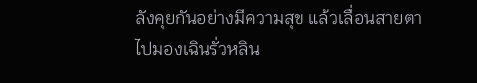ลังคุยกันอย่างมีความสุข แล้วเลื่อนสายตาไปมองเฉินรั่วหลิน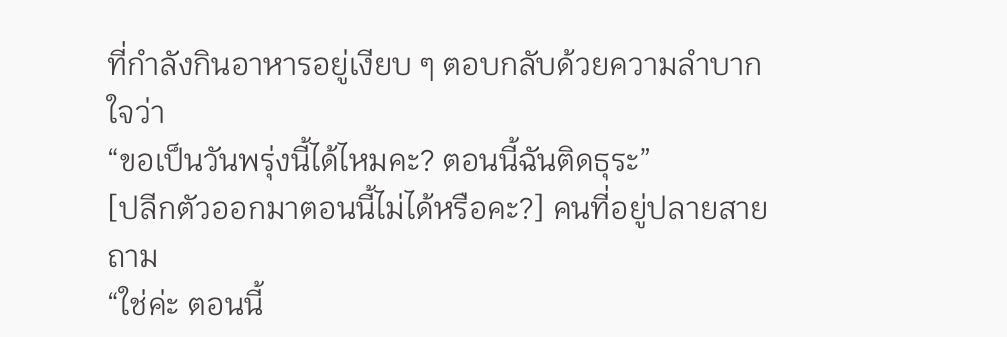ที่กำลังกินอาหารอยู่เงียบ ๆ ตอบกลับด้วยความลำบากใจว่า
“ขอเป็นวันพรุ่งนี้ได้ไหมคะ? ตอนนี้ฉันติดธุระ”
[ปลีกตัวออกมาตอนนี้ไม่ได้หรือคะ?] คนที่อยู่ปลายสายถาม
“ใช่ค่ะ ตอนนี้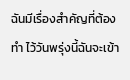ฉันมีเรื่องสำคัญที่ต้องทำ ไว้วันพรุ่งนี้ฉันจะเข้า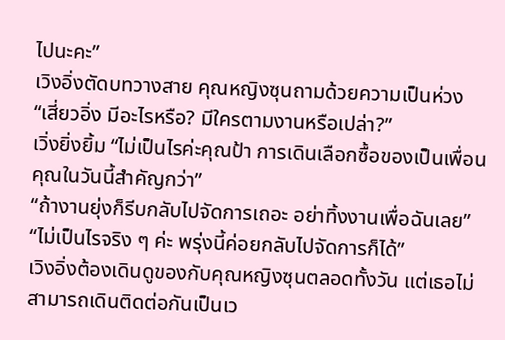ไปนะคะ”
เวิงอิ่งตัดบทวางสาย คุณหญิงซุนถามด้วยความเป็นห่วง “เสี่ยวอิ่ง มีอะไรหรือ? มีใครตามงานหรือเปล่า?”
เวิ่งยิ่งยิ้ม “ไม่เป็นไรค่ะคุณป้า การเดินเลือกซื้อของเป็นเพื่อนคุณในวันนี้สำคัญกว่า”
“ถ้างานยุ่งก็รีบกลับไปจัดการเถอะ อย่าทิ้งงานเพื่อฉันเลย”
“ไม่เป็นไรจริง ๆ ค่ะ พรุ่งนี้ค่อยกลับไปจัดการก็ได้”
เวิงอิ่งต้องเดินดูของกับคุณหญิงซุนตลอดทั้งวัน แต่เธอไม่สามารถเดินติดต่อกันเป็นเว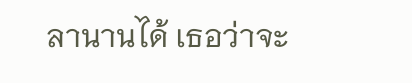ลานานได้ เธอว่าจะ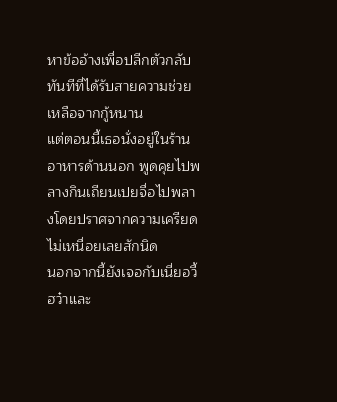หาข้ออ้างเพื่อปลีกตัวกลับทันทีที่ได้รับสายความช่วยเหลือจากกู้หนาน
แต่ตอนนี้เธอนั่งอยู่ในร้านอาหารด้านนอก พูดคุยไปพลางกินเถียนเปยจื่อไปพลางโดยปราศจากความเครียด ไม่เหนื่อยเลยสักนิด
นอกจากนี้ยังเจอกับเนี่ยอวี้ฮว๋าและ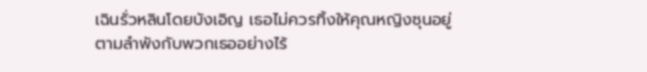เฉินรั่วหลินโดยบังเอิญ เธอไม่ควรทิ้งให้คุณหญิงซุนอยู่ตามลำพังกับพวกเธออย่างไร้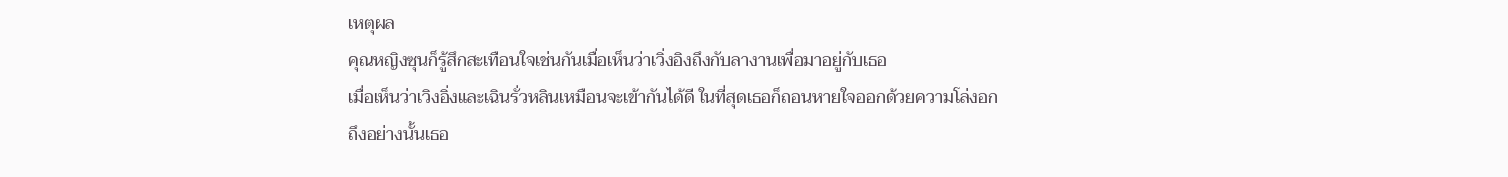เหตุผล
คุณหญิงซุนก็รู้สึกสะเทือนใจเช่นกันเมื่อเห็นว่าเวิ่งอิงถึงกับลางานเพื่อมาอยู่กับเธอ
เมื่อเห็นว่าเวิงอิ่งและเฉินรั่วหลินเหมือนจะเข้ากันได้ดี ในที่สุดเธอก็ถอนหายใจออกด้วยความโล่งอก
ถึงอย่างนั้นเธอ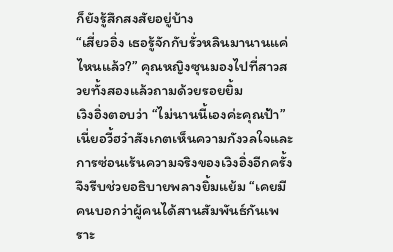ก็ยังรู้สึกสงสัยอยู่บ้าง
“เสี่ยวอิ่ง เธอรู้จักกับรั่วหลินมานานแค่ไหนแล้ว?” คุณหญิงซุนมองไปที่สาวสวยทั้งสองแล้วถามด้วยรอยยิ้ม
เวิงอิ่งตอบว่า “ไม่นานนี้เองค่ะคุณป้า”
เนี่ยอวี้ฮว๋าสังเกตเห็นความกังวลใจและการซ่อนเร้นความจริงของเวิงอิ่งอีกครั้ง จึงรีบช่วยอธิบายพลางยิ้มแย้ม “เคยมีคนบอกว่าผู้คนได้สานสัมพันธ์กันเพราะ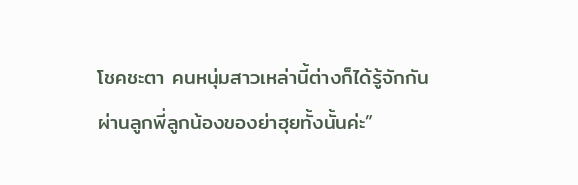โชคชะตา คนหนุ่มสาวเหล่านี้ต่างก็ได้รู้จักกันผ่านลูกพี่ลูกน้องของย่าฮุยทั้งนั้นค่ะ”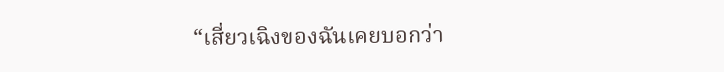“เสี่ยวเฉิงของฉันเคยบอกว่า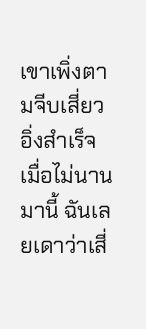เขาเพิ่งตามจีบเสี่ยวอิ่งสำเร็จเมื่อไม่นานมานี้ ฉันเลยเดาว่าเสี่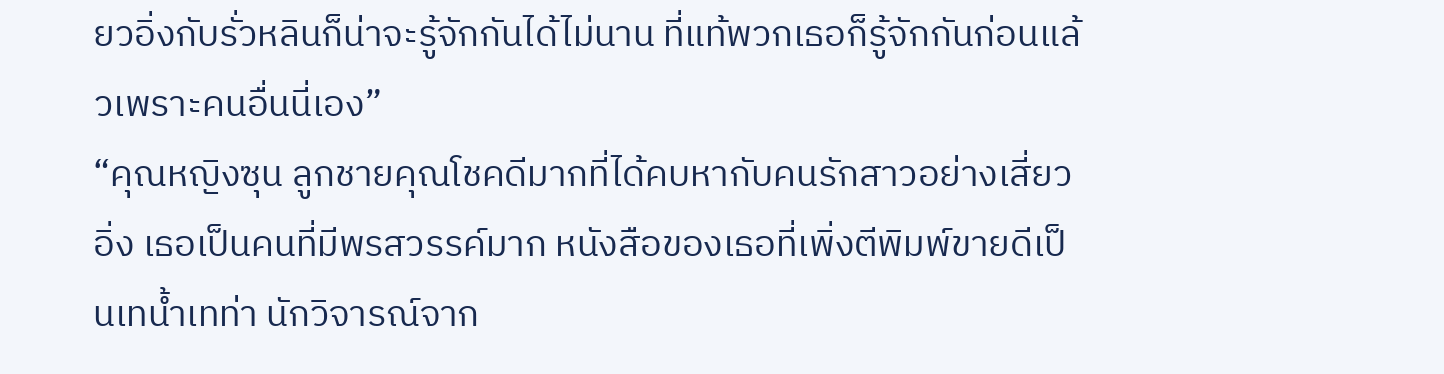ยวอิ่งกับรั่วหลินก็น่าจะรู้จักกันได้ไม่นาน ที่แท้พวกเธอก็รู้จักกันก่อนแล้วเพราะคนอื่นนี่เอง”
“คุณหญิงซุน ลูกชายคุณโชคดีมากที่ได้คบหากับคนรักสาวอย่างเสี่ยวอิ่ง เธอเป็นคนที่มีพรสวรรค์มาก หนังสือของเธอที่เพิ่งตีพิมพ์ขายดีเป็นเทน้ำเทท่า นักวิจารณ์จาก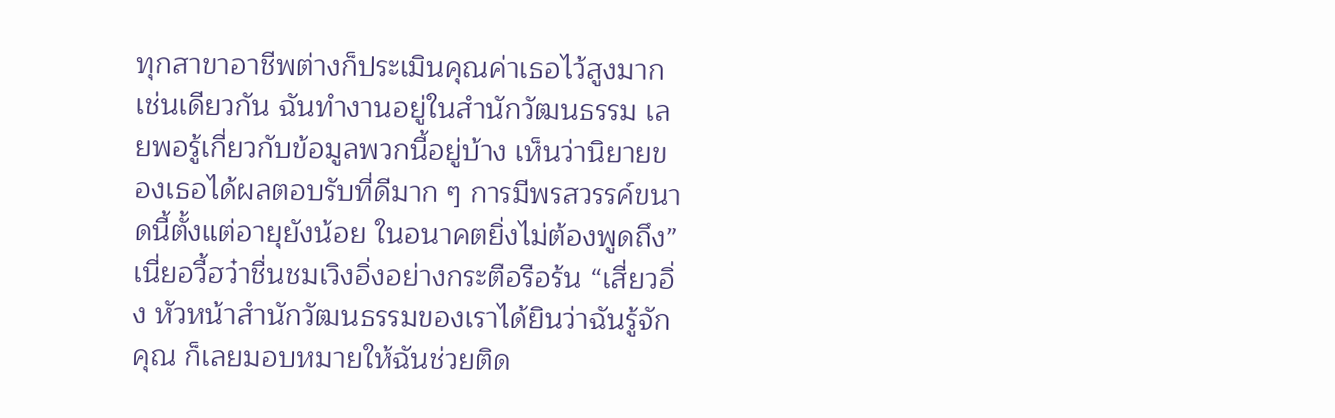ทุกสาขาอาชีพต่างก็ประเมินคุณค่าเธอไว้สูงมากเช่นเดียวกัน ฉันทำงานอยู่ในสำนักวัฒนธรรม เลยพอรู้เกี่ยวกับข้อมูลพวกนี้อยู่บ้าง เห็นว่านิยายของเธอได้ผลตอบรับที่ดีมาก ๆ การมีพรสวรรค์ขนาดนี้ตั้งแต่อายุยังน้อย ในอนาคตยิ่งไม่ต้องพูดถึง”
เนี่ยอวี้ฮว๋าชื่นชมเวิงอิ่งอย่างกระตือรือร้น “เสี่ยวอิ่ง หัวหน้าสำนักวัฒนธรรมของเราได้ยินว่าฉันรู้จักคุณ ก็เลยมอบหมายให้ฉันช่วยติด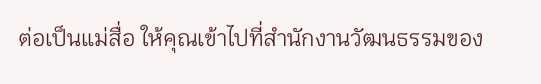ต่อเป็นแม่สื่อ ให้คุณเข้าไปที่สำนักงานวัฒนธรรมของ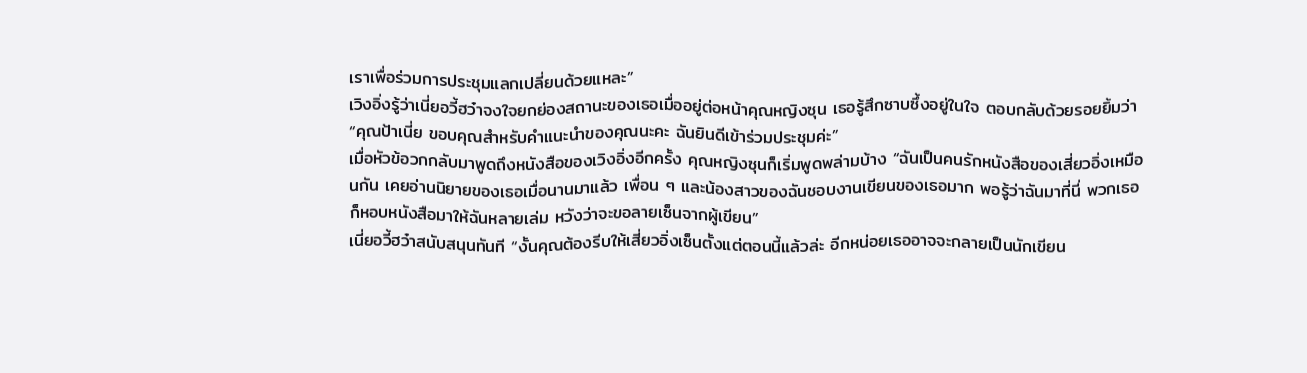เราเพื่อร่วมการประชุมแลกเปลี่ยนด้วยแหละ”
เวิงอิ่งรู้ว่าเนี่ยอวี้ฮว๋าจงใจยกย่องสถานะของเธอเมื่ออยู่ต่อหน้าคุณหญิงซุน เธอรู้สึกซาบซึ้งอยู่ในใจ ตอบกลับด้วยรอยยิ้มว่า “คุณป้าเนี่ย ขอบคุณสำหรับคำแนะนำของคุณนะคะ ฉันยินดีเข้าร่วมประชุมค่ะ”
เมื่อหัวข้อวกกลับมาพูดถึงหนังสือของเวิงอิ่งอีกครั้ง คุณหญิงซุนก็เริ่มพูดพล่ามบ้าง “ฉันเป็นคนรักหนังสือของเสี่ยวอิ่งเหมือนกัน เคยอ่านนิยายของเธอเมื่อนานมาแล้ว เพื่อน ๆ และน้องสาวของฉันชอบงานเขียนของเธอมาก พอรู้ว่าฉันมาที่นี่ พวกเธอก็หอบหนังสือมาให้ฉันหลายเล่ม หวังว่าจะขอลายเซ็นจากผู้เขียน”
เนี่ยอวี้ฮว๋าสนับสนุนทันที “งั้นคุณต้องรีบให้เสี่ยวอิ่งเซ็นตั้งแต่ตอนนี้แล้วล่ะ อีกหน่อยเธออาจจะกลายเป็นนักเขียน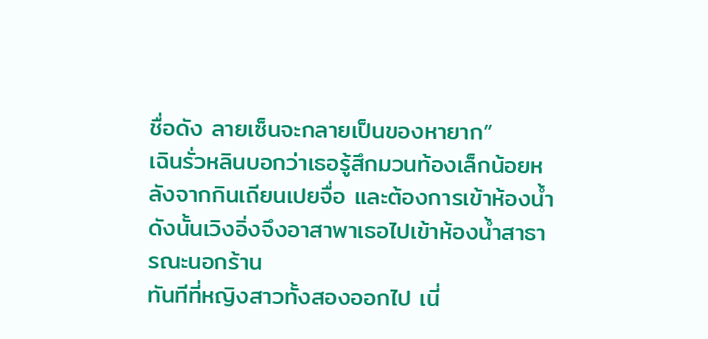ชื่อดัง ลายเซ็นจะกลายเป็นของหายาก”
เฉินรั่วหลินบอกว่าเธอรู้สึกมวนท้องเล็กน้อยหลังจากกินเถียนเปยจื่อ และต้องการเข้าห้องน้ำ ดังนั้นเวิงอิ่งจึงอาสาพาเธอไปเข้าห้องน้ำสาธารณะนอกร้าน
ทันทีที่หญิงสาวทั้งสองออกไป เนี่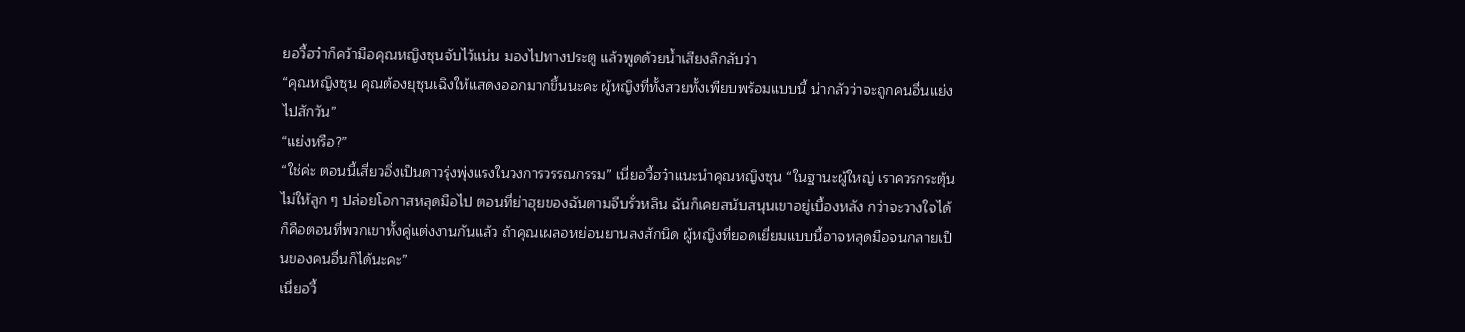ยอวี้ฮว๋าก็คว้ามือคุณหญิงซุนจับไว้แน่น มองไปทางประตู แล้วพูดด้วยน้ำเสียงลึกลับว่า
“คุณหญิงซุน คุณต้องยุซุนเฉิงให้แสดงออกมากขึ้นนะคะ ผู้หญิงที่ทั้งสวยทั้งเพียบพร้อมแบบนี้ น่ากลัวว่าจะถูกคนอื่นแย่งไปสักวัน”
“แย่งหรือ?”
“ใช่ค่ะ ตอนนี้เสี่ยวอิ่งเป็นดาวรุ่งพุ่งแรงในวงการวรรณกรรม” เนี่ยอวี้ฮว๋าแนะนำคุณหญิงซุน “ในฐานะผู้ใหญ่ เราควรกระตุ้นไม่ให้ลูก ๆ ปล่อยโอกาสหลุดมือไป ตอนที่ย่าฮุยของฉันตามจีบรั่วหลิน ฉันก็เคยสนับสนุนเขาอยู่เบื้องหลัง กว่าจะวางใจได้ก็คือตอนที่พวกเขาทั้งคู่แต่งงานกันแล้ว ถ้าคุณเผลอหย่อนยานลงสักนิด ผู้หญิงที่ยอดเยี่ยมแบบนี้อาจหลุดมือจนกลายเป็นของคนอื่นก็ได้นะคะ”
เนี่ยอวี้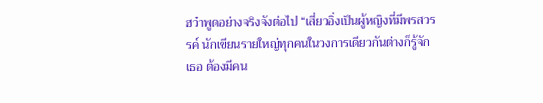ฮว๋าพูดอย่างจริงจังต่อไป “เสี่ยวอิ่งเป็นผู้หญิงที่มีพรสวรรค์ นักเขียนรายใหญ่ทุกคนในวงการเดียวกันต่างก็รู้จักเธอ ต้องมีคน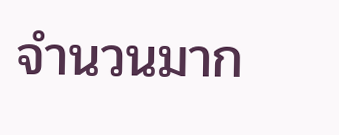จำนวนมาก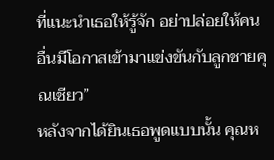ที่แนะนำเธอให้รู้จัก อย่าปล่อยให้คนอื่นมีโอกาสเข้ามาแข่งขันกับลูกชายคุณเชียว”
หลังจากได้ยินเธอพูดแบบนั้น คุณห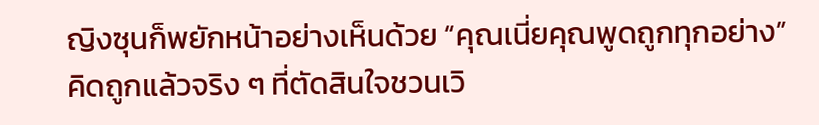ญิงซุนก็พยักหน้าอย่างเห็นด้วย “คุณเนี่ยคุณพูดถูกทุกอย่าง”
คิดถูกแล้วจริง ๆ ที่ตัดสินใจชวนเวิ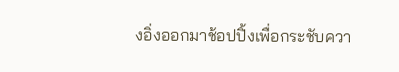งอิ่งออกมาช้อปปิ้งเพื่อกระชับควา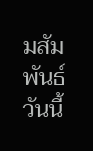มสัมพันธ์วันนี้